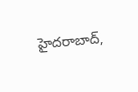హైదరాబాద్,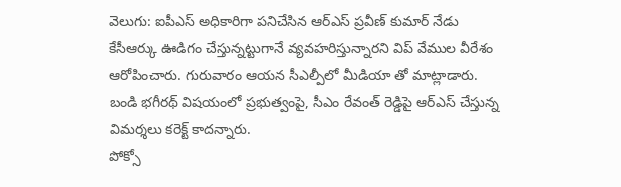వెలుగు: ఐపీఎస్ అధికారిగా పనిచేసిన ఆర్ఎస్ ప్రవీణ్ కుమార్ నేడు కేసీఆర్కు ఊడిగం చేస్తున్నట్టుగానే వ్యవహరిస్తున్నారని విప్ వేముల వీరేశం ఆరోపించారు. గురువారం ఆయన సీఎల్పీలో మీడియా తో మాట్లాడారు. బండి భగీరథ్ విషయంలో ప్రభుత్వంపై, సీఎం రేవంత్ రెడ్డిపై ఆర్ఎస్ చేస్తున్న విమర్శలు కరెక్ట్ కాదన్నారు.
పోక్సో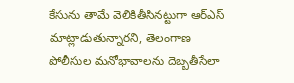కేసును తామే వెలికితీసినట్టుగా ఆర్ఎస్ మాట్లాడుతున్నారని, తెలంగాణ పోలీసుల మనోభావాలను దెబ్బతీసేలా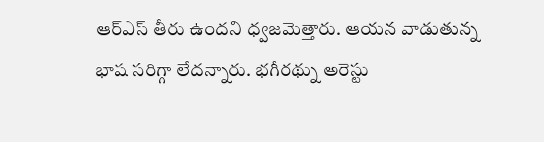ఆర్ఎస్ తీరు ఉందని ధ్వజమెత్తారు. ఆయన వాడుతున్న భాష సరిగ్గా లేదన్నారు. భగీరథ్ను అరెస్టు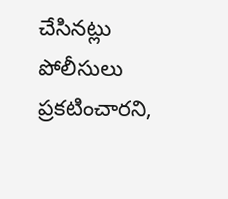చేసినట్లు పోలీసులు ప్రకటించారని,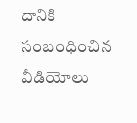దానికి సంబంధించిన వీడియోలు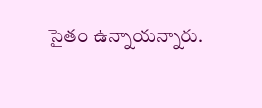సైతం ఉన్నాయన్నారు.